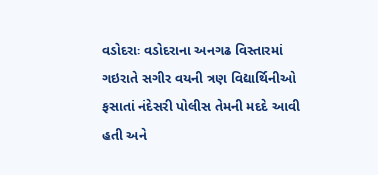વડોદરાઃ વડોદરાના અનગઢ વિસ્તારમાં ગઇરાતે સગીર વયની ત્રણ વિદ્યાર્થિનીઓ ફસાતાં નંદેસરી પોલીસ તેમની મદદે આવી હતી અને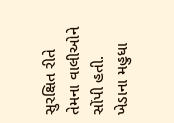સુરક્ષિત રીતે તેમના વાલીઓને સોંપી હતી.
ખેડાના મહુધા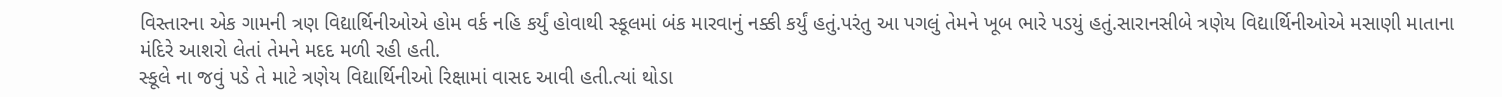વિસ્તારના એક ગામની ત્રણ વિદ્યાર્થિનીઓએ હોમ વર્ક નહિ કર્યું હોવાથી સ્કૂલમાં બંક મારવાનું નક્કી કર્યું હતું.પરંતુ આ પગલું તેમને ખૂબ ભારે પડયું હતું.સારાનસીબે ત્રણેય વિદ્યાર્થિનીઓએ મસાણી માતાના મંદિરે આશરો લેતાં તેમને મદદ મળી રહી હતી.
સ્કૂલે ના જવું પડે તે માટે ત્રણેય વિદ્યાર્થિનીઓ રિક્ષામાં વાસદ આવી હતી.ત્યાં થોડા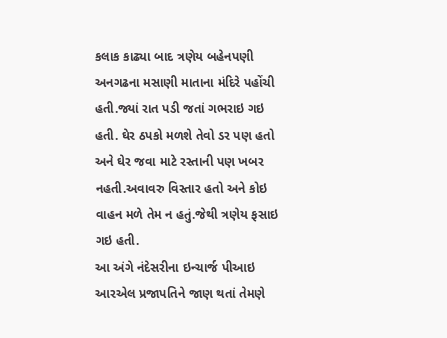કલાક કાઢ્યા બાદ ત્રણેય બહેનપણી અનગઢના મસાણી માતાના મંદિરે પહોંચી હતી.જ્યાં રાત પડી જતાં ગભરાઇ ગઇ હતી. ઘેર ઠપકો મળશે તેવો ડર પણ હતો અને ઘેર જવા માટે રસ્તાની પણ ખબર નહતી.અવાવરુ વિસ્તાર હતો અને કોઇ વાહન મળે તેમ ન હતું.જેથી ત્રણેય ફસાઇ ગઇ હતી.
આ અંગે નંદેસરીના ઇન્ચાર્જ પીઆઇ આરએલ પ્રજાપતિને જાણ થતાં તેમણે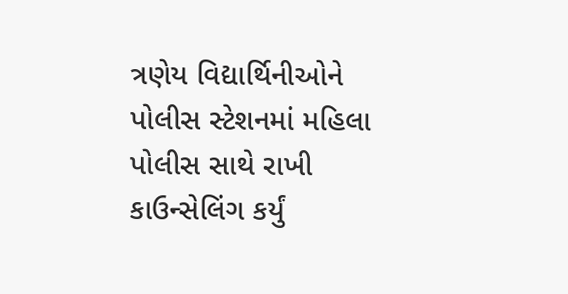ત્રણેય વિદ્યાર્થિનીઓને પોલીસ સ્ટેશનમાં મહિલા પોલીસ સાથે રાખી કાઉન્સેલિંગ કર્યું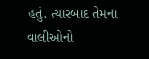હતું. ત્યારબાદ તેમના વાલીઓનો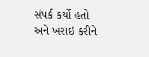સંપર્ક કર્યો હતો અને ખરાઇ કરીને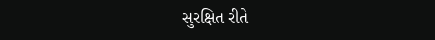સુરક્ષિત રીતે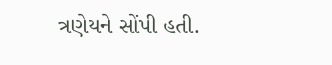ત્રણેયને સોંપી હતી.